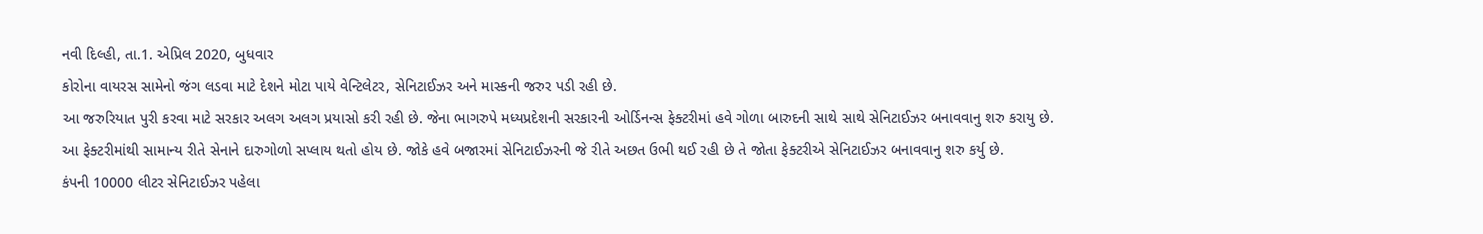નવી દિલ્હી, તા.1. એપ્રિલ 2020, બુધવાર
કોરોના વાયરસ સામેનો જંગ લડવા માટે દેશને મોટા પાયે વેન્ટિલેટર, સેનિટાઈઝર અને માસ્કની જરુર પડી રહી છે.
આ જરુરિયાત પુરી કરવા માટે સરકાર અલગ અલગ પ્રયાસો કરી રહી છે. જેના ભાગરુપે મધ્યપ્રદેશની સરકારની ઓર્ડિનન્સ ફેક્ટરીમાં હવે ગોળા બારુદની સાથે સાથે સેનિટાઈઝર બનાવવાનુ શરુ કરાયુ છે.
આ ફેક્ટરીમાંથી સામાન્ય રીતે સેનાને દારુગોળો સપ્લાય થતો હોય છે. જોકે હવે બજારમાં સેનિટાઈઝરની જે રીતે અછત ઉભી થઈ રહી છે તે જોતા ફેક્ટરીએ સેનિટાઈઝર બનાવવાનુ શરુ કર્યુ છે.
કંપની 10000 લીટર સેનિટાઈઝર પહેલા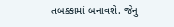તબક્કામાં બનાવશે. જેનુ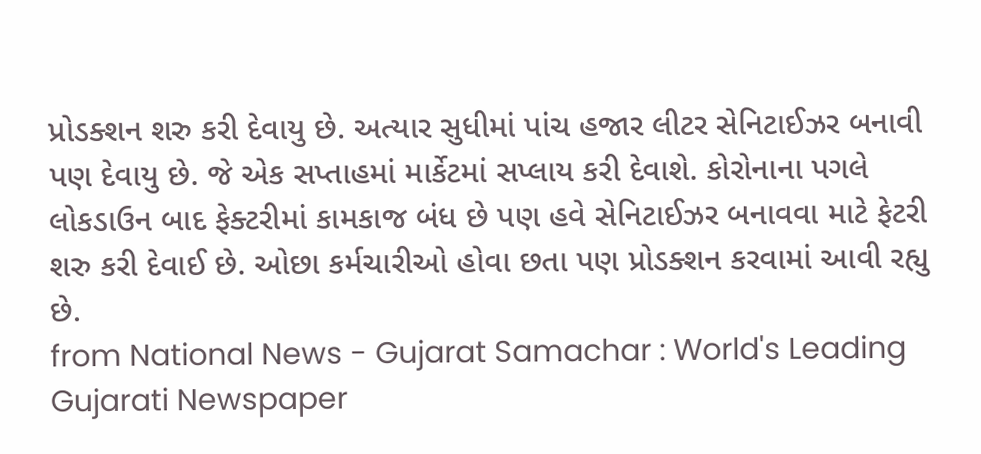પ્રોડક્શન શરુ કરી દેવાયુ છે. અત્યાર સુધીમાં પાંચ હજાર લીટર સેનિટાઈઝર બનાવી પણ દેવાયુ છે. જે એક સપ્તાહમાં માર્કેટમાં સપ્લાય કરી દેવાશે. કોરોનાના પગલે લોકડાઉન બાદ ફેક્ટરીમાં કામકાજ બંધ છે પણ હવે સેનિટાઈઝર બનાવવા માટે ફેટરી શરુ કરી દેવાઈ છે. ઓછા કર્મચારીઓ હોવા છતા પણ પ્રોડક્શન કરવામાં આવી રહ્યુ છે.
from National News - Gujarat Samachar : World's Leading Gujarati Newspaper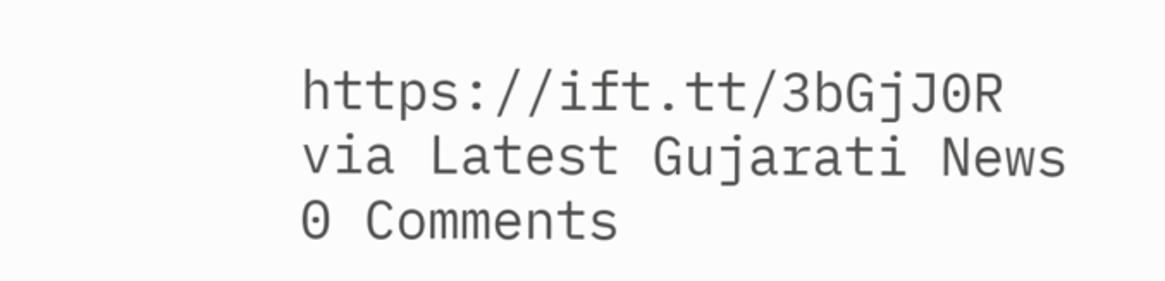https://ift.tt/3bGjJ0R
via Latest Gujarati News
0 Comments